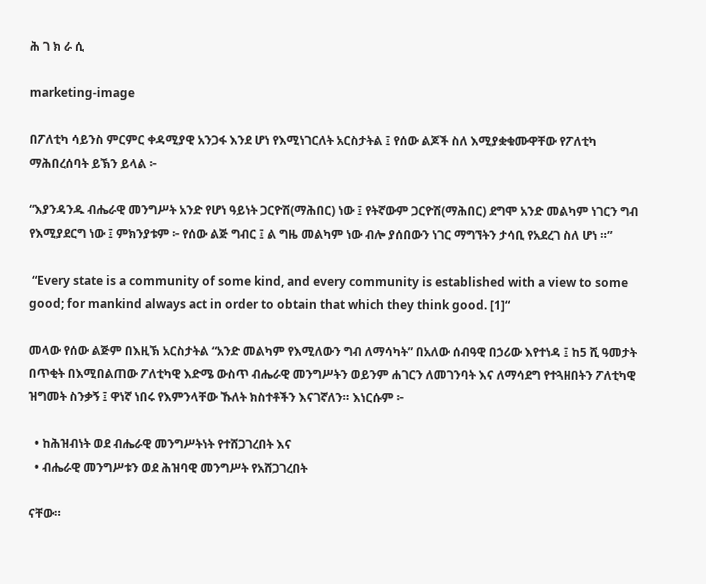ሕ ገ ክ ራ ሲ

marketing-image

በፖለቲካ ሳይንስ ምርምር ቀዳሚያዊ አንጋፋ እንደ ሆነ የእሚነገርለት አርስታትል ፤ የሰው ልጆች ስለ እሚያቋቁሙዋቸው የፖለቲካ ማሕበረሰባት ይኽን ይላል ፦

“እያንዳንዱ ብሔራዊ መንግሥት አንድ የሆነ ዓይነት ጋርዮሽ(ማሕበር) ነው ፤ የትኛውም ጋርዮሽ(ማሕበር) ደግሞ አንድ መልካም ነገርን ግብ የእሚያደርግ ነው ፤ ምክንያቱም ፦ የሰው ልጅ ግብር ፤ ል ግዜ መልካም ነው ብሎ ያሰበውን ነገር ማግኘትን ታሳቢ የአደረገ ስለ ሆነ ።”

 “Every state is a community of some kind, and every community is established with a view to some good; for mankind always act in order to obtain that which they think good. [1]“

መላው የሰው ልጅም በእዚኽ አርስታትል “አንድ መልካም የእሚለውን ግብ ለማሳካት” በአለው ሰብዓዊ በኃሪው እየተነዳ ፤ ከ5 ሺ ዓመታት በጥቂት በእሚበልጠው ፖለቲካዊ እድሜ ውስጥ ብሔራዊ መንግሥትን ወይንም ሐገርን ለመገንባት እና ለማሳደግ የተጓዘበትን ፖለቲካዊ ዝግመት ስንቃኝ ፤ ዋነኛ ነበሩ የእምንላቸው ኹለት ክስተቶችን እናገኛለን። እነርሱም ፦

  • ከሕዝብነት ወደ ብሔራዊ መንግሥትነት የተሸጋገረበት እና
  • ብሔራዊ መንግሥቱን ወደ ሕዝባዊ መንግሥት የአሸጋገረበት

ናቸው።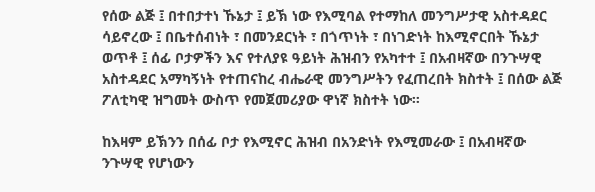የሰው ልጅ ፤ በተበታተነ ኹኔታ ፤ ይኽ ነው የእሚባል የተማከለ መንግሥታዊ አስተዳደር ሳይኖረው ፤ በቤተሰብነት ፣ በመንደርነት ፣ በጎጥነት ፣ በነገድነት ከእሚኖርበት ኹኔታ ወጥቶ ፤ ሰፊ ቦታዎችን እና የተለያዩ ዓይነት ሕዝብን የአካተተ ፤ በአብዛኛው በንጉሣዊ አስተዳደር አማካኝነት የተጠናከረ ብሔራዊ መንግሥትን የፈጠረበት ክስተት ፤ በሰው ልጅ ፖለቲካዊ ዝግመት ውስጥ የመጀመሪያው ዋነኛ ክስተት ነው።

ከእዛም ይኽንን በሰፊ ቦታ የእሚኖር ሕዝብ በአንድነት የእሚመራው ፤ በአብዛኛው ንጉሣዊ የሆነውን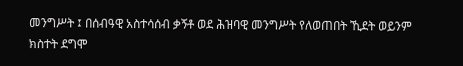መንግሥት ፤ በሰብዓዊ አስተሳሰብ ቃኝቶ ወደ ሕዝባዊ መንግሥት የለወጠበት ኺደት ወይንም ክስተት ደግሞ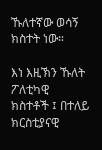ኹለተኛው ወሳኝ ክስተት ነው።

እነ እዚኽን ኹለት ፖለቲካዊ ክስተቶች ፤ በተለይ ክርስቲያናዊ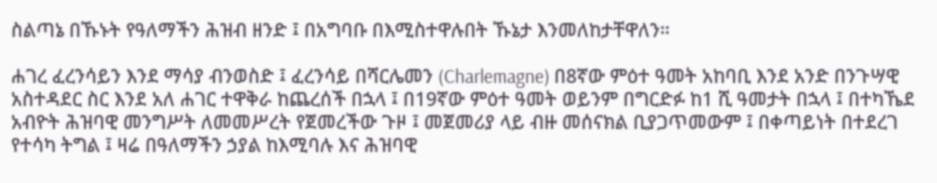ስልጣኔ በኹኑት የዓለማችን ሕዝብ ዘንድ ፤ በአግባቡ በእሚስተዋሉበት ኹኔታ እንመለከታቸዋለን።

ሐገረ ፈረንሳይን እንደ ማሳያ ብንወስድ ፤ ፈረንሳይ በሻርሌመን (Charlemagne) በ8ኛው ምዕተ ዓመት አከባቢ እንደ አንድ በንጉሣዊ አስተዳደር ስር እንደ አለ ሐገር ተዋቅራ ከጨረሰች በኋላ ፤ በ19ኛው ምዕተ ዓመት ወይንም በግርድፉ ከ1 ሺ ዓመታት በኋላ ፤ በተካኼደ አብዮት ሕዝባዊ መንግሥት ለመመሥረት የጀመረችው ጉዞ ፤ መጀመሪያ ላይ ብዙ መሰናክል ቢያጋጥመውም ፤ በቀጣይነት በተደረገ የተሳካ ትግል ፤ ዛሬ በዓለማችን ኃያል ከእሚባሉ እና ሕዝባዊ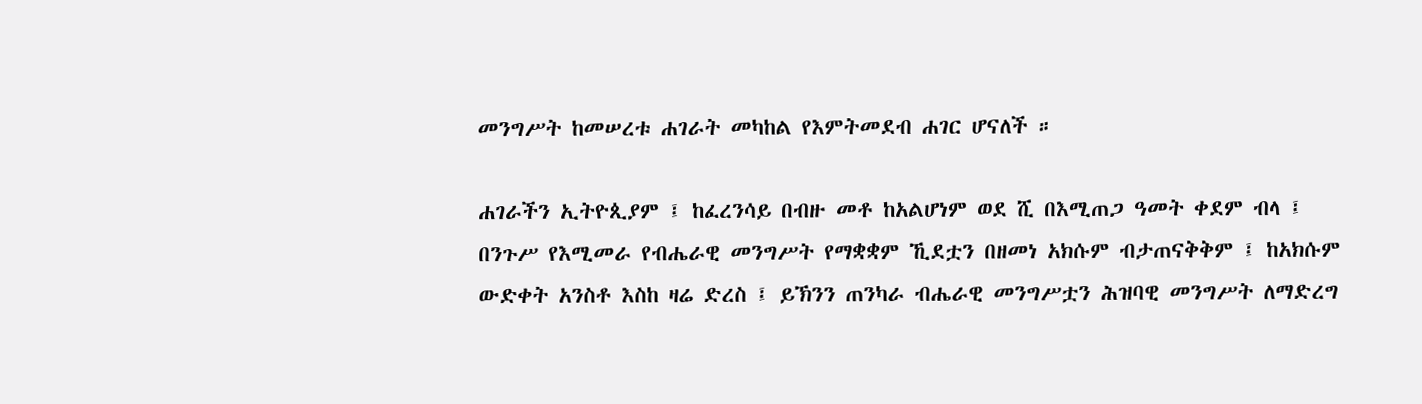መንግሥት ከመሠረቱ ሐገራት መካከል የእምትመደብ ሐገር ሆናለች ።

ሐገራችን ኢትዮጲያም ፤ ከፈረንሳይ በብዙ መቶ ከአልሆነም ወደ ሺ በእሚጠጋ ዓመት ቀደም ብላ ፤ በንጉሥ የእሚመራ የብሔራዊ መንግሥት የማቋቋም ኺደቷን በዘመነ አክሱም ብታጠናቅቅም ፤ ከአክሱም ውድቀት አንስቶ እስከ ዛሬ ድረስ ፤ ይኽንን ጠንካራ ብሔራዊ መንግሥቷን ሕዝባዊ መንግሥት ለማድረግ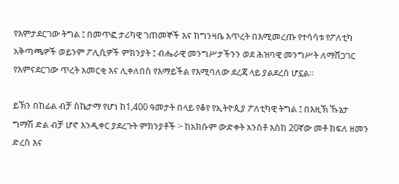የእምታደርገው ትግል ፤ በመጥፎ ታሪካዊ ገጠመኞች እና ከግንዛቤ እጥረት በእሚመረጡ የተሳሳቱ የፖለቲካ አቅጣጫዎች ወይንም ፖሊሲዎች ምክንያት ፤ ብሔራዊ መንግሥታችንን ወደ ሕዝባዊ መንግሥት ለማሸጋገር የእምናደርገው ጥረት አመርቂ እና ሊቀለበስ የእማይችል የእሚባለው ደረጃ ላይ ያልደረሰ ሆኗል።

ይኽን በከፊል ብቻ ስኬታማ የሆነ ከ1,400 ዓመታት በላይ የቆየ የኢትዮጲያ ፖለቲካዊ ትግል ፤ በእዚኽ ኹኔታ ግማሽ ድል ብቻ ሆኖ እንዲቀር ያደረጉት ምክንያቶች ፦ ከአክሱም ውድቀት አንስቶ እስከ 20ኛው መቶ ክፍለ ዘመን ድረስ እና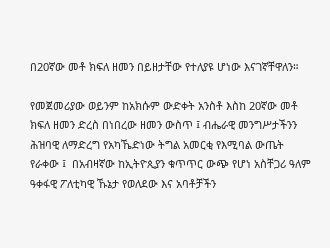በ20ኛው መቶ ክፍለ ዘመን በይዘታቸው የተለያዩ ሆነው እናገኛቸዋለን።

የመጀመሪያው ወይንም ከአክሱም ውድቀት አንስቶ እስከ 20ኛው መቶ ክፍለ ዘመን ድረስ በነበረው ዘመን ውስጥ ፤ ብሔራዊ መንግሥታችንን ሕዝባዊ ለማድረግ የአካኼድነው ትግል አመርቂ የእሚባል ውጤት የራቀው ፤  በአብዛኛው ከኢትዮጲያን ቁጥጥር ውጭ የሆነ አስቸጋሪ ዓለም ዓቀፋዊ ፖለቲካዊ ኹኔታ የወለደው እና አባቶቻችን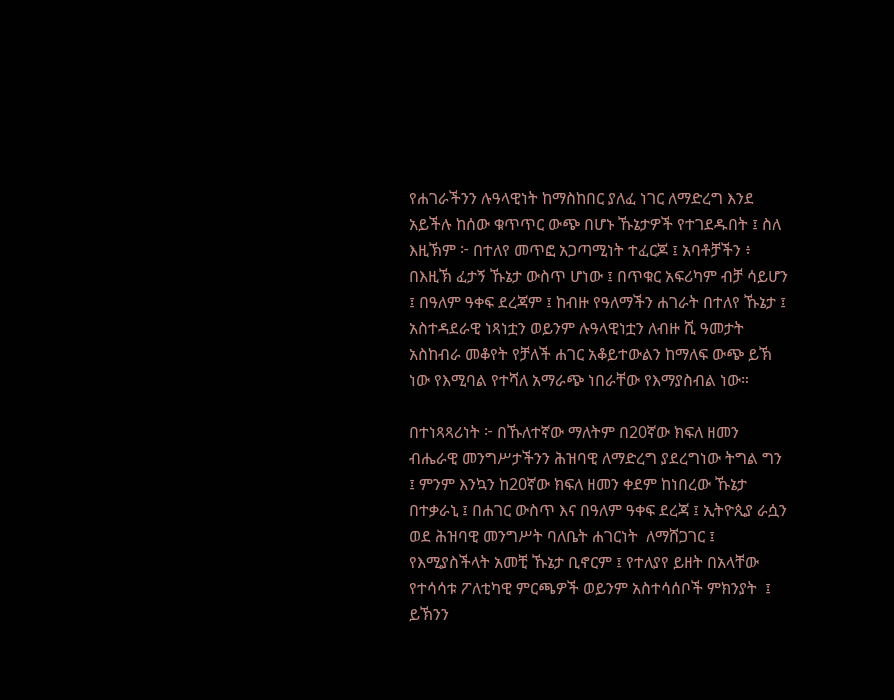የሐገራችንን ሉዓላዊነት ከማስከበር ያለፈ ነገር ለማድረግ እንደ አይችሉ ከሰው ቁጥጥር ውጭ በሆኑ ኹኔታዎች የተገደዱበት ፤ ስለ እዚኽም ፦ በተለየ መጥፎ አጋጣሚነት ተፈርጆ ፤ አባቶቻችን ፥ በእዚኽ ፈታኝ ኹኔታ ውስጥ ሆነው ፤ በጥቁር አፍሪካም ብቻ ሳይሆን ፤ በዓለም ዓቀፍ ደረጃም ፤ ከብዙ የዓለማችን ሐገራት በተለየ ኹኔታ ፤ አስተዳደራዊ ነጻነቷን ወይንም ሉዓላዊነቷን ለብዙ ሺ ዓመታት አስከብራ መቆየት የቻለች ሐገር አቆይተውልን ከማለፍ ውጭ ይኽ ነው የእሚባል የተሻለ አማራጭ ነበራቸው የእማያስብል ነው።

በተነጻጻሪነት ፦ በኹለተኛው ማለትም በ20ኛው ክፍለ ዘመን ብሔራዊ መንግሥታችንን ሕዝባዊ ለማድረግ ያደረግነው ትግል ግን ፤ ምንም እንኳን ከ20ኛው ክፍለ ዘመን ቀደም ከነበረው ኹኔታ በተቃራኒ ፤ በሐገር ውስጥ እና በዓለም ዓቀፍ ደረጃ ፤ ኢትዮጲያ ራሷን ወደ ሕዝባዊ መንግሥት ባለቤት ሐገርነት  ለማሸጋገር ፤ የእሚያስችላት አመቺ ኹኔታ ቢኖርም ፤ የተለያየ ይዘት በአላቸው የተሳሳቱ ፖለቲካዊ ምርጫዎች ወይንም አስተሳሰቦች ምክንያት  ፤ ይኽንን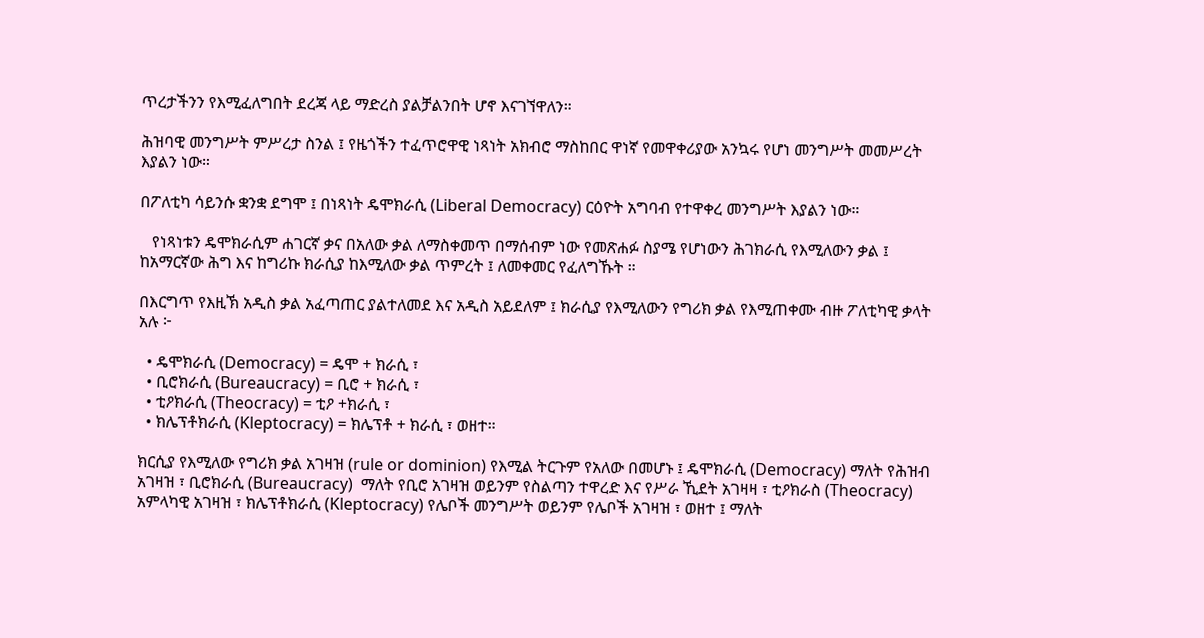ጥረታችንን የእሚፈለግበት ደረጃ ላይ ማድረስ ያልቻልንበት ሆኖ እናገኘዋለን።

ሕዝባዊ መንግሥት ምሥረታ ስንል ፤ የዜጎችን ተፈጥሮዋዊ ነጻነት አክብሮ ማስከበር ዋነኛ የመዋቀሪያው አንኳሩ የሆነ መንግሥት መመሥረት እያልን ነው።

በፖለቲካ ሳይንሱ ቋንቋ ደግሞ ፤ በነጻነት ዴሞክራሲ (Liberal Democracy) ርዕዮት አግባብ የተዋቀረ መንግሥት እያልን ነው።

   የነጻነቱን ዴሞክራሲም ሐገርኛ ቃና በአለው ቃል ለማስቀመጥ በማሰብም ነው የመጽሐፉ ስያሜ የሆነውን ሕገክራሲ የእሚለውን ቃል ፤ ከአማርኛው ሕግ እና ከግሪኩ ክራሲያ ከእሚለው ቃል ጥምረት ፤ ለመቀመር የፈለግኹት ።

በእርግጥ የእዚኽ አዲስ ቃል አፈጣጠር ያልተለመደ እና አዲስ አይደለም ፤ ክራሲያ የእሚለውን የግሪክ ቃል የእሚጠቀሙ ብዙ ፖለቲካዊ ቃላት አሉ ፦

  • ዴሞክራሲ (Democracy) = ዴሞ + ክራሲ ፣
  • ቢሮክራሲ (Bureaucracy) = ቢሮ + ክራሲ ፣
  • ቲዖክራሲ (Theocracy) = ቲዖ +ክራሲ ፣
  • ክሌፕቶክራሲ (Kleptocracy) = ክሌፕቶ + ክራሲ ፣ ወዘተ።

ክርሲያ የእሚለው የግሪክ ቃል አገዛዝ (rule or dominion) የእሚል ትርጉም የአለው በመሆኑ ፤ ዴሞክራሲ (Democracy) ማለት የሕዝብ አገዛዝ ፣ ቢሮክራሲ (Bureaucracy)  ማለት የቢሮ አገዛዝ ወይንም የስልጣን ተዋረድ እና የሥራ ኺደት አገዛዛ ፣ ቲዖክራስ (Theocracy) አምላካዊ አገዛዝ ፣ ክሌፕቶክራሲ (Kleptocracy) የሌቦች መንግሥት ወይንም የሌቦች አገዛዝ ፣ ወዘተ ፤ ማለት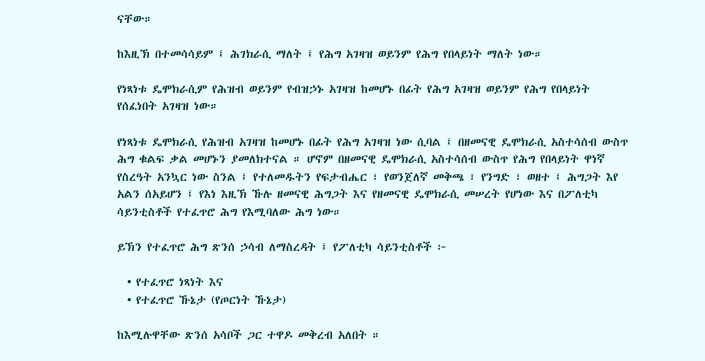ናቸው።

ከእዚኽ በተመሳሳይም ፤ ሕገክራሲ ማለት ፤ የሕግ አገዛዝ ወይንም የሕግ የበላይነት ማለት ነው።

የነጻነቱ ዴሞክራሲም የሕዝብ ወይንም የብዝኃኑ አገዛዝ ከመሆኑ በፊት የሕግ አገዛዝ ወይንም የሕግ የበላይነት የሰፈነበት አገዛዝ ነው።

የነጻነቱ ዴሞክራሲ የሕዝብ አገዛዝ ከመሆኑ በፊት የሕግ አገዛዝ ነው ሲባል ፤ በዘመናዊ ዴሞክራሲ አስተሳሰብ ውስጥ ሕግ ቁልፍ ቃል መሆኑን ያመለክተናል ። ሆኖም በዘመናዊ ዴሞክራሲ አስተሳሰብ ውስጥ የሕግ የበላይነት ዋነኛ የስረዓት አንኳር ነው ስንል ፤ የተለመዱትን የፍታብሔር ፣ የወንጀለኛ መቅጫ ፣ የንግድ ፣ ወዘተ ፤ ሕግጋት እየ አልን ሰአይሆን ፤ የእነ እዚኽ ኹሉ ዘመናዊ ሕግጋት እና የዘመናዊ ዴሞክራሲ መሠረት የሆነው እና በፖለቲካ ሳይንቲስቶች የተፈጥሮ ሕግ የእሚባለው ሕግ ነው።

ይኽን የተፈጥሮ ሕግ ጽንሰ ኃሳብ ለማስረዳት ፤ የፖለቲካ ሳይንቲስቶች ፦

  • የተፈጥሮ ነጻነት እና
  • የተፈጥሮ ኹኔታ (የጦርነት ኹኔታ)

ከእሚሉዋቸው ጽንሰ አሳቦች ጋር ተዋዶ መቅረብ አለበት ።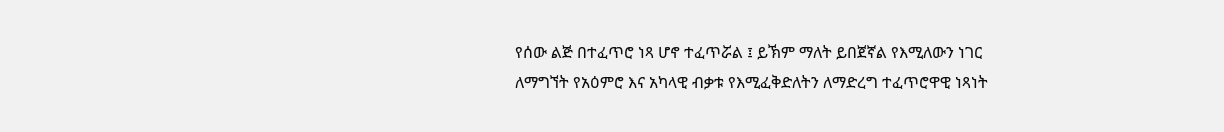የሰው ልጅ በተፈጥሮ ነጻ ሆኖ ተፈጥሯል ፤ ይኽም ማለት ይበጀኛል የእሚለውን ነገር ለማግኘት የአዕምሮ እና አካላዊ ብቃቱ የእሚፈቅድለትን ለማድረግ ተፈጥሮዋዊ ነጻነት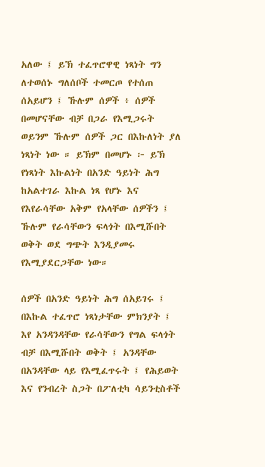አለው ፤ ይኽ ተፈጥሮዋዊ ነጻነት ግን ለተወሰኑ ግለሰቦች ተመርጦ የተሰጠ ሰአይሆን ፤ ኹሉም ሰዎች ፥ ሰዎች በመሆናቸው ብቻ በጋራ የእሚጋሩት ወይንም ኹሉም ሰዎች ጋር በእኩለነት ያለ ነጻነት ነው ። ይኽም በመሆኑ ፦ ይኽ የነጻነት እኩልነት በአንድ ዓይነት ሕግ ከአልተገራ እኩል ነጻ የሆኑ እና የእየራሳቸው አቅም የአላቸው ሰዎችን ፤ ኹሉም የራሳቸውን ፍላጎት በእሚሹበት ወቅት ወደ ግጭት እንዲያመሩ የእሚያደርጋቸው ነው።

ሰዎች በአንድ ዓይነት ሕግ ሰአይገሩ ፤ በእኩል ተፈጥሮ ነጻነታቸው ምክንያት ፤ እየ አንዳንዳቸው የራሳቸውን የግል ፍላጎት ብቻ በእሚሹበት ወቅት ፤ አንዳቸው በአንዳቸው ላይ የእሚፈጥሩት ፤ የሕይወት እና የንብረት ስጋት በፖለቲካ ሳይንቲስቶች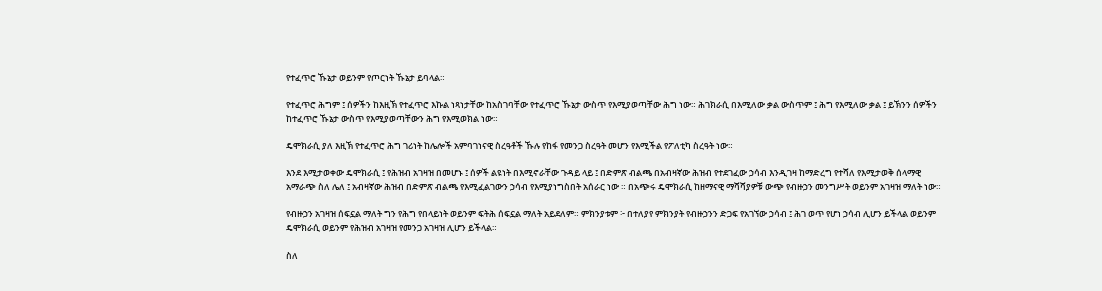የተፈጥሮ ኹኔታ ወይንም የጦርነት ኹኔታ ይባላል።

የተፈጥሮ ሕግም ፤ ሰዎችን ከእዚኽ የተፈጥሮ እኩል ነጻነታቸው ከአስገባቸው የተፈጥሮ ኹኔታ ውስጥ የእሚያወጣቸው ሕግ ነው። ሕገክራሲ በእሚለው ቃል ውስጥም ፤ ሕግ የእሚለው ቃል ፤ ይኽንን ሰዎችን ከተፈጥሮ ኹኔታ ውስጥ የእሚያወጣቸውን ሕግ የእሚወክል ነው።

ዴሞክራሲ ያለ እዚኽ የተፈጥሮ ሕግ ገሪነት ከሌሎች አምባገነናዊ ስረዓቶች ኹሉ የከፋ የመንጋ ስረዓት መሆን የእሚችል የፖለቲካ ስረዓት ነው።

እንደ እሚታወቀው ዴሞክራሲ ፤ የሕዝብ አገዛዝ በመሆኑ ፤ ሰዎች ልዩነት በእሚኖራቸው ጉዳይ ላይ ፤ በድምጽ ብልጫ በአብዛኛው ሕዝብ የተደገፈው ኃሳብ እንዲገዛ ከማድረግ የተሻለ የእሚታወቅ ሰላማዊ አማራጭ ስለ ሌለ ፤ አብዛኛው ሕዝብ በድምጽ ብልጫ የእሚፈልገውን ኃሳብ የእሚያነግስበት አሰራር ነው ። በአጭሩ ዴሞክራሲ ከዘማናዊ ማሻሻያዎቹ ውጭ የብዙኃን መንግሥት ወይንም አገዛዝ ማለት ነው።

የብዙኃን አገዛዝ ሰፍኗል ማለት ግን የሕግ የበላይነት ወይንም ፍትሕ ሰፍኗል ማለት አይደለም። ምክንያቱም ፦ በተለያየ ምክንያት የብዙኃንን ድጋፍ የአገኘው ኃሳብ ፤ ሕገ ወጥ የሆነ ኃሳብ ሊሆን ይችላል ወይንም ዴሞክራሲ ወይንም የሕዝብ አገዛዝ የመንጋ አገዛዝ ሊሆን ይችላል።

ስለ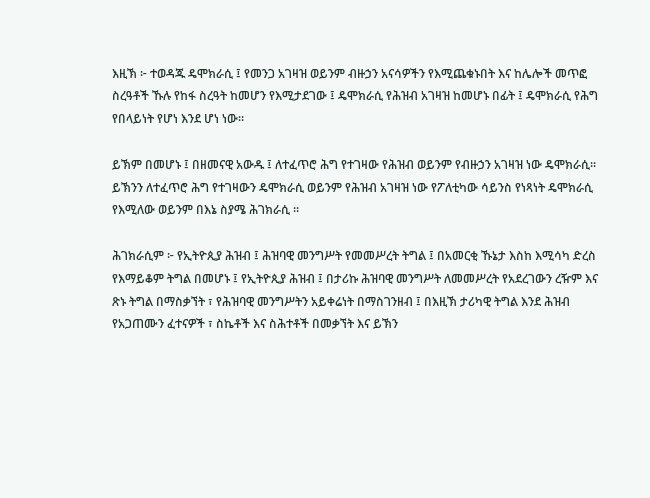እዚኽ ፦ ተወዳጁ ዴሞክራሲ ፤ የመንጋ አገዛዝ ወይንም ብዙኃን አናሳዎችን የእሚጨቁኑበት እና ከሌሎች መጥፎ ስረዓቶች ኹሉ የከፋ ስረዓት ከመሆን የእሚታደገው ፤ ዴሞክራሲ የሕዝብ አገዛዝ ከመሆኑ በፊት ፤ ዴሞክራሲ የሕግ የበላይነት የሆነ እንደ ሆነ ነው።

ይኽም በመሆኑ ፤ በዘመናዊ አውዱ ፤ ለተፈጥሮ ሕግ የተገዛው የሕዝብ ወይንም የብዙኃን አገዛዝ ነው ዴሞክራሲ። ይኽንን ለተፈጥሮ ሕግ የተገዛውን ዴሞክራሲ ወይንም የሕዝብ አገዛዝ ነው የፖለቲካው ሳይንስ የነጻነት ዴሞክራሲ የእሚለው ወይንም በእኔ ስያሜ ሕገክራሲ ።

ሕገክራሲም ፦ የኢትዮጲያ ሕዝብ ፤ ሕዝባዊ መንግሥት የመመሥረት ትግል ፤ በአመርቂ ኹኔታ እስከ እሚሳካ ድረስ የእማይቆም ትግል በመሆኑ ፤ የኢትዮጲያ ሕዝብ ፤ በታሪኩ ሕዝባዊ መንግሥት ለመመሥረት የአደረገውን ረዥም እና ጽኑ ትግል በማስቃኘት ፣ የሕዝባዊ መንግሥትን አይቀሬነት በማስገንዘብ ፤ በእዚኽ ታሪካዊ ትግል እንደ ሕዝብ የአጋጠሙን ፈተናዎች ፣ ስኬቶች እና ስሕተቶች በመቃኘት እና ይኽን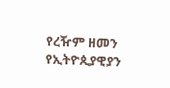የረዥም ዘመን የኢትዮጲያዊያን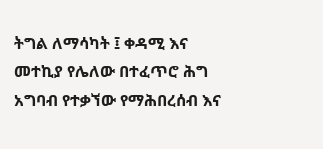ትግል ለማሳካት ፤ ቀዳሚ እና መተኪያ የሌለው በተፈጥሮ ሕግ አግባብ የተቃኘው የማሕበረሰብ እና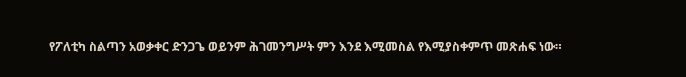የፖለቲካ ስልጣን አወቃቀር ድንጋጌ ወይንም ሕገመንግሥት ምን እንደ እሚመስል የእሚያስቀምጥ መጽሐፍ ነው።